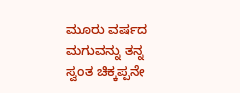ಮೂರು ವರ್ಷದ ಮಗುವನ್ನು ತನ್ನ ಸ್ವಂತ ಚಿಕ್ಕಪ್ಪನೇ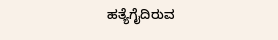ಹತ್ಯೆಗೈದಿರುವ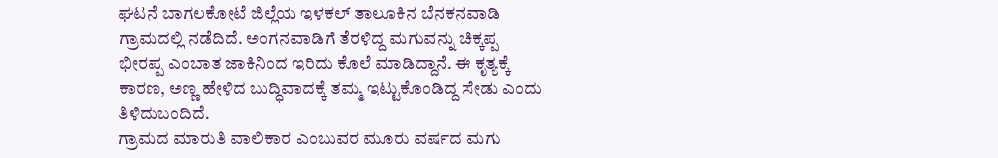ಘಟನೆ ಬಾಗಲಕೋಟೆ ಜಿಲ್ಲೆಯ ಇಳಕಲ್ ತಾಲೂಕಿನ ಬೆನಕನವಾಡಿ ಗ್ರಾಮದಲ್ಲಿ ನಡೆದಿದೆ. ಅಂಗನವಾಡಿಗೆ ತೆರಳಿದ್ದ ಮಗುವನ್ನು ಚಿಕ್ಕಪ್ಪ ಭೀರಪ್ಪ ಎಂಬಾತ ಜಾಕಿನಿಂದ ಇರಿದು ಕೊಲೆ ಮಾಡಿದ್ದಾನೆ. ಈ ಕೃತ್ಯಕ್ಕೆ ಕಾರಣ, ಅಣ್ಣ ಹೇಳಿದ ಬುದ್ಧಿವಾದಕ್ಕೆ ತಮ್ಮ ಇಟ್ಟುಕೊಂಡಿದ್ದ ಸೇಡು ಎಂದು ತಿಳಿದುಬಂದಿದೆ.
ಗ್ರಾಮದ ಮಾರುತಿ ವಾಲಿಕಾರ ಎಂಬುವರ ಮೂರು ವರ್ಷದ ಮಗು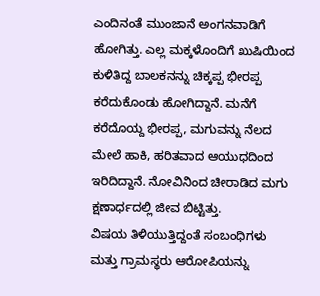ಎಂದಿನಂತೆ ಮುಂಜಾನೆ ಅಂಗನವಾಡಿಗೆ ಹೋಗಿತ್ತು. ಎಲ್ಲ ಮಕ್ಕಳೊಂದಿಗೆ ಖುಷಿಯಿಂದ ಕುಳಿತಿದ್ದ ಬಾಲಕನನ್ನು ಚಿಕ್ಕಪ್ಪ ಭೀರಪ್ಪ ಕರೆದುಕೊಂಡು ಹೋಗಿದ್ದಾನೆ. ಮನೆಗೆ ಕರೆದೊಯ್ದ ಭೀರಪ್ಪ, ಮಗುವನ್ನು ನೆಲದ ಮೇಲೆ ಹಾಕಿ, ಹರಿತವಾದ ಆಯುಧದಿಂದ ಇರಿದಿದ್ದಾನೆ. ನೋವಿನಿಂದ ಚೀರಾಡಿದ ಮಗು ಕ್ಷಣಾರ್ಧದಲ್ಲಿ ಜೀವ ಬಿಟ್ಟಿತ್ತು.
ವಿಷಯ ತಿಳಿಯುತ್ತಿದ್ದಂತೆ ಸಂಬಂಧಿಗಳು ಮತ್ತು ಗ್ರಾಮಸ್ಥರು ಆರೋಪಿಯನ್ನು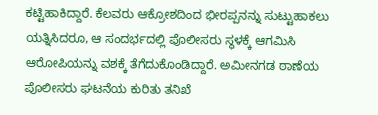ಕಟ್ಟಿಹಾಕಿದ್ದಾರೆ. ಕೆಲವರು ಆಕ್ರೋಶದಿಂದ ಭೀರಪ್ಪನನ್ನು ಸುಟ್ಟುಹಾಕಲು ಯತ್ನಿಸಿದರೂ, ಆ ಸಂದರ್ಭದಲ್ಲಿ ಪೊಲೀಸರು ಸ್ಥಳಕ್ಕೆ ಆಗಮಿಸಿ ಆರೋಪಿಯನ್ನು ವಶಕ್ಕೆ ತೆಗೆದುಕೊಂಡಿದ್ದಾರೆ. ಅಮೀನಗಡ ಠಾಣೆಯ ಪೊಲೀಸರು ಘಟನೆಯ ಕುರಿತು ತನಿಖೆ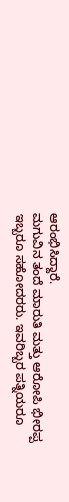ಆರಂಭಿಸಿದ್ದಾರೆ.
ಮಗುವಿನ ತಂದೆ ಮಾರುತಿ ಮತ್ತು ಆರೋಪಿ ಭೀರಪ್ಪ ಇಬ್ಬರೂ ಸಹೋದರರು. ಇವರಿಬ್ಬರ ಪತ್ನಿಯರೂ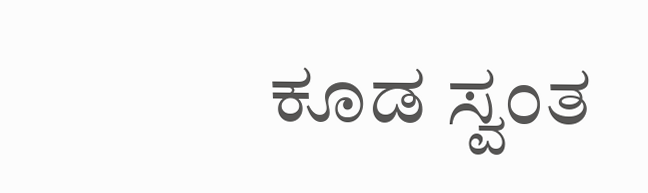ಕೂಡ ಸ್ವಂತ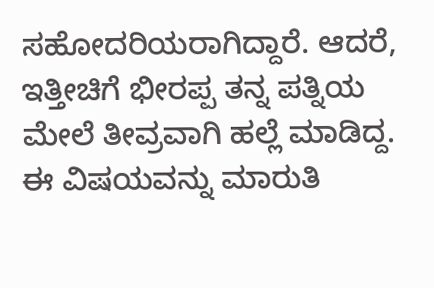ಸಹೋದರಿಯರಾಗಿದ್ದಾರೆ. ಆದರೆ, ಇತ್ತೀಚಿಗೆ ಭೀರಪ್ಪ ತನ್ನ ಪತ್ನಿಯ ಮೇಲೆ ತೀವ್ರವಾಗಿ ಹಲ್ಲೆ ಮಾಡಿದ್ದ. ಈ ವಿಷಯವನ್ನು ಮಾರುತಿ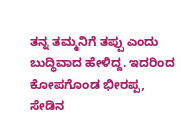ತನ್ನ ತಮ್ಮನಿಗೆ ತಪ್ಪು ಎಂದು ಬುದ್ಧಿವಾದ ಹೇಳಿದ್ದ. ಇದರಿಂದ ಕೋಪಗೊಂಡ ಭೀರಪ್ಪ, ಸೇಡಿನ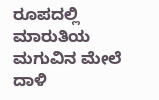ರೂಪದಲ್ಲಿ ಮಾರುತಿಯ ಮಗುವಿನ ಮೇಲೆ ದಾಳಿ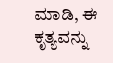ಮಾಡಿ, ಈ ಕೃತ್ಯವನ್ನು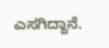ಎಸಗಿದ್ದಾನೆ.